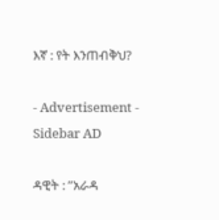እኛ : የት እንጠብቅህ?

- Advertisement -
Sidebar AD

ዳዊት : ”አራዳ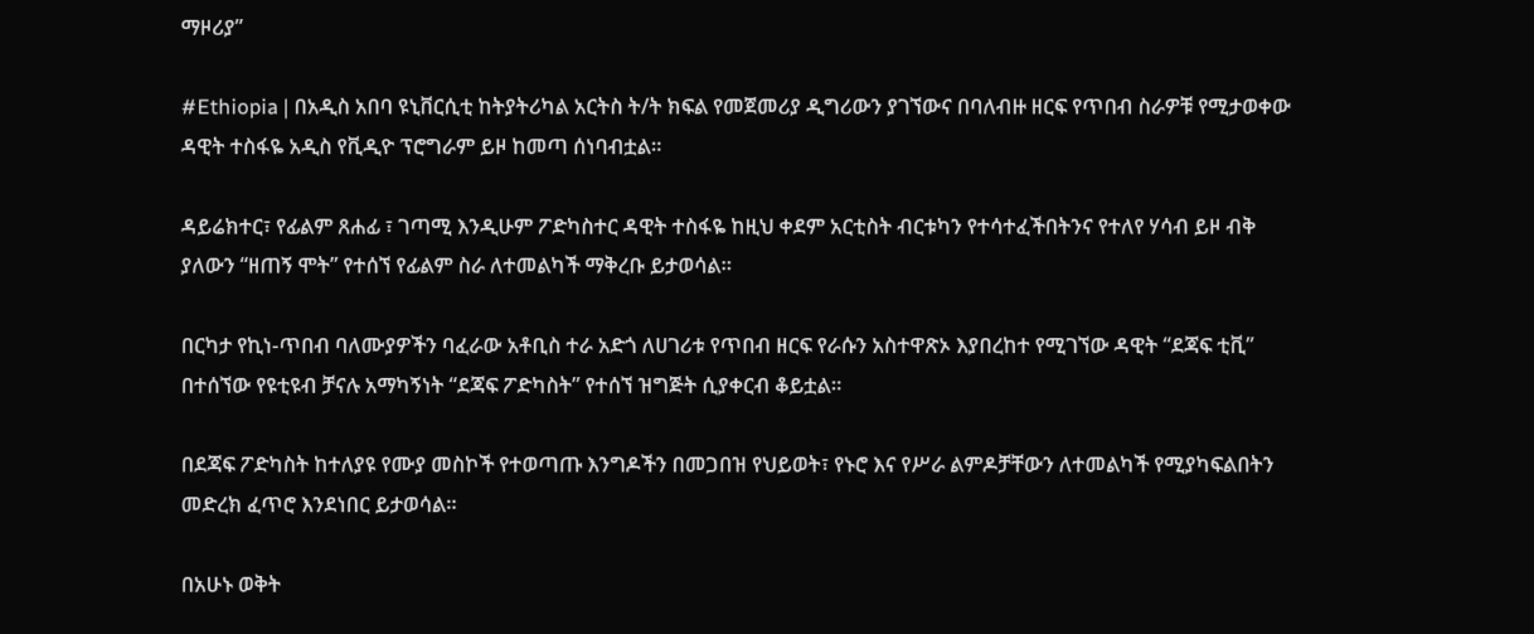ማዞሪያ”

#Ethiopia | በአዲስ አበባ ዩኒቨርሲቲ ከትያትሪካል አርትስ ት/ት ክፍል የመጀመሪያ ዲግሪውን ያገኘውና በባለብዙ ዘርፍ የጥበብ ስራዎቹ የሚታወቀው ዳዊት ተስፋዬ አዲስ የቪዲዮ ፕሮግራም ይዞ ከመጣ ሰነባብቷል።

ዳይሬክተር፣ የፊልም ጸሐፊ ፣ ገጣሚ እንዲሁም ፖድካስተር ዳዊት ተስፋዬ ከዚህ ቀደም አርቲስት ብርቱካን የተሳተፈችበትንና የተለየ ሃሳብ ይዞ ብቅ ያለውን “ዘጠኝ ሞት” የተሰኘ የፊልም ስራ ለተመልካች ማቅረቡ ይታወሳል።

በርካታ የኪነ-ጥበብ ባለሙያዎችን ባፈራው አቶቢስ ተራ አድጎ ለሀገሪቱ የጥበብ ዘርፍ የራሱን አስተዋጽኦ እያበረከተ የሚገኘው ዳዊት “ደጃፍ ቲቪ” በተሰኘው የዩቲዩብ ቻናሉ አማካኝነት “ደጃፍ ፖድካስት” የተሰኘ ዝግጅት ሲያቀርብ ቆይቷል።

በደጃፍ ፖድካስት ከተለያዩ የሙያ መስኮች የተወጣጡ እንግዶችን በመጋበዝ የህይወት፣ የኑሮ እና የሥራ ልምዶቻቸውን ለተመልካች የሚያካፍልበትን መድረክ ፈጥሮ እንደነበር ይታወሳል።

በአሁኑ ወቅት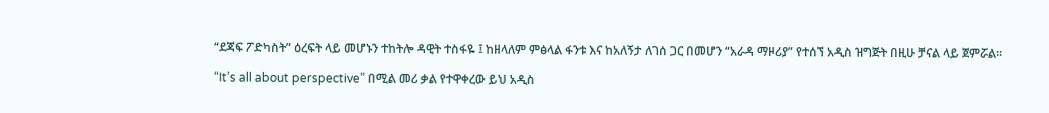“ደጃፍ ፖድካስት” ዕረፍት ላይ መሆኑን ተከትሎ ዳዊት ተስፋዬ ፤ ከዘላለም ምፅላል ፋንቱ እና ከአለኝታ ለገሰ ጋር በመሆን “አራዳ ማዞሪያ” የተሰኘ አዲስ ዝግጅት በዚሁ ቻናል ላይ ጀምሯል።

“It’s all about perspective” በሚል መሪ ቃል የተዋቀረው ይህ አዲስ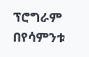ፕሮግራም በየሳምንቱ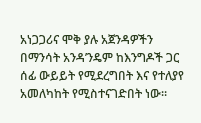አነጋጋሪና ሞቅ ያሉ አጀንዳዎችን በማንሳት አንዳ’ንዴም ከእንግዶች ጋር ሰፊ ውይይት የሚደረግበት እና የተለያየ አመለካከት የሚስተናገድበት ነው።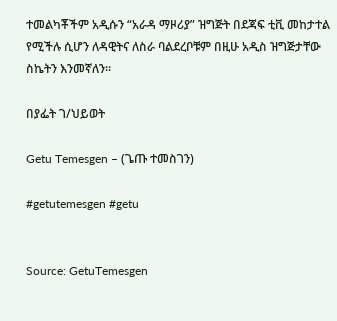ተመልካቾችም አዲሱን “አራዳ ማዞሪያ” ዝግጅት በደጃፍ ቲቪ መከታተል የሚችሉ ሲሆን ለዳዊትና ለስራ ባልደረቦቹም በዚሁ አዲስ ዝግጅታቸው ስኬትን እንመኛለን።

በያፌት ገ/ህይወት

Getu Temesgen – (ጌጡ ተመስገን)

#getutemesgen #getu


Source: GetuTemesgen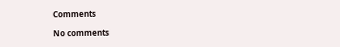Comments

No comments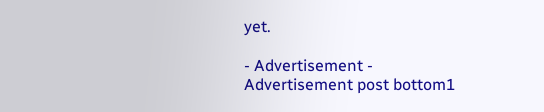yet.

- Advertisement -
Advertisement post bottom1